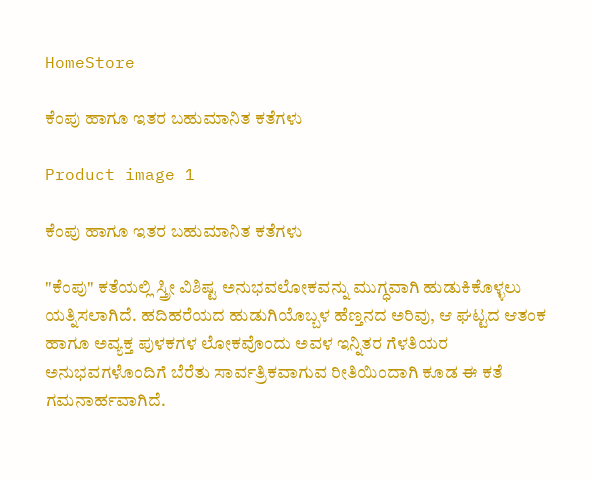HomeStore

ಕೆಂಪು ಹಾಗೂ ಇತರ ಬಹುಮಾನಿತ ಕತೆಗಳು

Product image 1

ಕೆಂಪು ಹಾಗೂ ಇತರ ಬಹುಮಾನಿತ ಕತೆಗಳು

"ಕೆಂಪು" ಕತೆಯಲ್ಲಿ ಸ್ತ್ರೀ ವಿಶಿಷ್ಟ ಅನುಭವಲೋಕವನ್ನು ಮುಗ್ಧವಾಗಿ ಹುಡುಕಿಕೊಳ್ಳಲು ಯತ್ನಿಸಲಾಗಿದೆ. ಹದಿಹರೆಯದ ಹುಡುಗಿಯೊಬ್ಬಳ ಹೆಣ್ತನದ ಅರಿವು, ಆ ಘಟ್ಟದ ಆತಂಕ ಹಾಗೂ ಅವ್ಯಕ್ತ ಪುಳಕಗಳ ಲೋಕವೊಂದು ಅವಳ ಇನ್ನಿತರ ಗೆಳತಿಯರ ಅನುಭವಗಳೊಂದಿಗೆ ಬೆರೆತು ಸಾರ್ವತ್ರಿಕವಾಗುವ ರೀತಿಯಿಂದಾಗಿ ಕೂಡ ಈ ಕತೆ ಗಮನಾರ್ಹವಾಗಿದೆ.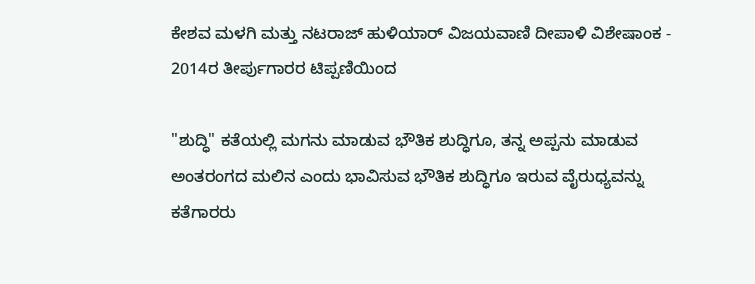ಕೇಶವ ಮಳಗಿ ಮತ್ತು ನಟರಾಜ್ ಹುಳಿಯಾರ್ ವಿಜಯವಾಣಿ ದೀಪಾಳಿ ವಿಶೇಷಾಂಕ - 2014ರ ತೀರ್ಪುಗಾರರ ಟಿಪ್ಪಣಿಯಿಂದ

"ಶುದ್ಧಿ" ಕತೆಯಲ್ಲಿ ಮಗನು ಮಾಡುವ ಭೌತಿಕ ಶುದ್ಧಿಗೂ, ತನ್ನ ಅಪ್ಪನು ಮಾಡುವ ಅಂತರಂಗದ ಮಲಿನ ಎಂದು ಭಾವಿಸುವ ಭೌತಿಕ ಶುದ್ಧಿಗೂ ಇರುವ ವೈರುಧ್ಯವನ್ನು ಕತೆಗಾರರು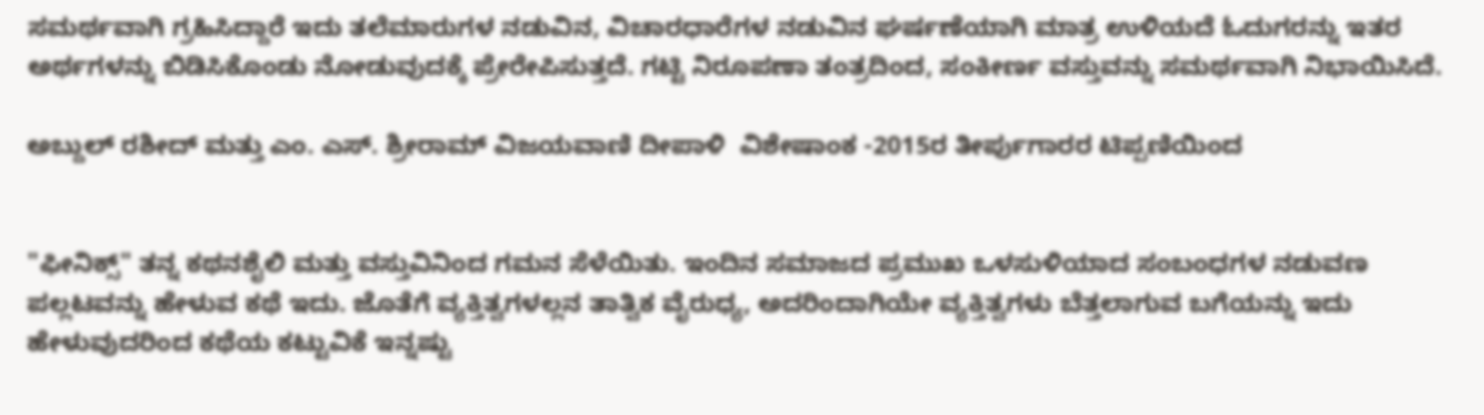ಸಮರ್ಥವಾಗಿ ಗ್ರಹಿಸಿದ್ದಾರೆ ಇದು ತಲೆಮಾರುಗಳ ನಡುವಿನ, ವಿಚಾರಧಾರೆಗಳ ನಡುವಿನ ಘರ್ಷಣೆಯಾಗಿ ಮಾತ್ರ ಉಳಿಯದೆ ಓದುಗರನ್ನು ಇತರ ಅರ್ಥಗಳನ್ನು ಬಿಡಿಸಿಕೊಂಡು ನೋಡುವುದಕ್ಕೆ ಪ್ರೇರೇಪಿಸುತ್ತದೆ. ಗಟ್ಟಿ ನಿರೂಪಣಾ ತಂತ್ರದಿಂದ, ಸಂಕೀರ್ಣ ವಸ್ತುವನ್ನು ಸಮರ್ಥವಾಗಿ ನಿಭಾಯಿಸಿದೆ.

ಅಬ್ದುಲ್ ರಶೀದ್ ಮತ್ತು ಎಂ. ಎಸ್. ಶ್ರೀರಾಮ್ ವಿಜಯವಾಣಿ ದೀಪಾಳಿ  ವಿಶೇಷಾಂಕ -2015ರ ತೀರ್ಪುಗಾರರ ಟಿಪ್ಪಣಿಯಿಂದ


"ಫೀನಿಕ್ಸ್" ತನ್ನ ಕಥನಶೈಲಿ ಮತ್ತು ವಸ್ತುವಿನಿಂದ ಗಮನ ಸೆಳೆಯಿತು. ಇಂದಿನ ಸಮಾಜದ ಪ್ರಮುಖ ಒಳಸುಳಿಯಾದ ಸಂಬಂಧಗಳ ನಡುವಣ ಪಲ್ಲಟವನ್ನು ಹೇಳುವ ಕಥೆ ಇದು. ಜೊತೆಗೆ ವ್ಯಕ್ತಿತ್ವಗಳಲ್ಲನ ತಾತ್ವಿಕ ವೈರುಧ್ಯ, ಅದರಿಂದಾಗಿಯೇ ವ್ಯಕ್ತಿತ್ವಗಳು ಬೆತ್ತಲಾಗುವ ಬಗೆಯನ್ನು ಇದು ಹೇಳುವುದರಿಂದ ಕಥೆಯ ಕಟ್ಟುವಿಕೆ ಇನ್ನಷ್ಟು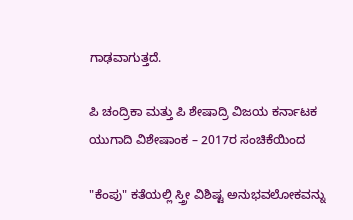ಗಾಢವಾಗುತ್ತದೆ.

ಪಿ ಚಂದ್ರಿಕಾ ಮತ್ತು ಪಿ ಶೇಷಾದ್ರಿ ವಿಜಯ ಕರ್ನಾಟಕ ಯುಗಾದಿ ವಿಶೇಷಾಂಕ – 2017ರ ಸಂಚಿಕೆಯಿಂದ

"ಕೆಂಪು" ಕತೆಯಲ್ಲಿ ಸ್ತ್ರೀ ವಿಶಿಷ್ಟ ಅನುಭವಲೋಕವನ್ನು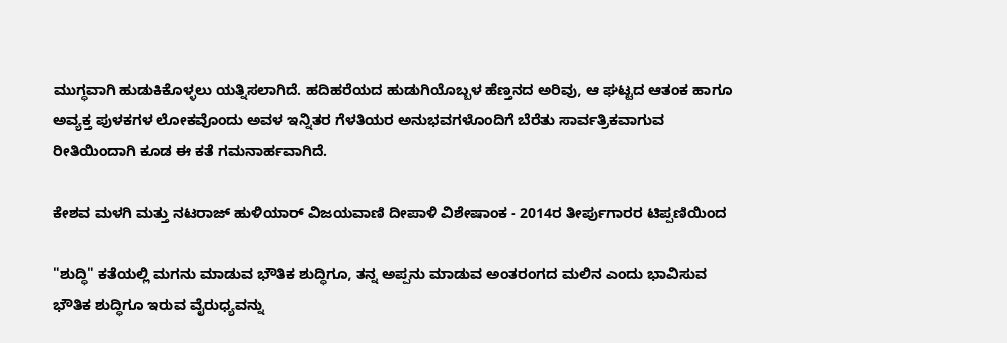ಮುಗ್ಧವಾಗಿ ಹುಡುಕಿಕೊಳ್ಳಲು ಯತ್ನಿಸಲಾಗಿದೆ. ಹದಿಹರೆಯದ ಹುಡುಗಿಯೊಬ್ಬಳ ಹೆಣ್ತನದ ಅರಿವು, ಆ ಘಟ್ಟದ ಆತಂಕ ಹಾಗೂ ಅವ್ಯಕ್ತ ಪುಳಕಗಳ ಲೋಕವೊಂದು ಅವಳ ಇನ್ನಿತರ ಗೆಳತಿಯರ ಅನುಭವಗಳೊಂದಿಗೆ ಬೆರೆತು ಸಾರ್ವತ್ರಿಕವಾಗುವ ರೀತಿಯಿಂದಾಗಿ ಕೂಡ ಈ ಕತೆ ಗಮನಾರ್ಹವಾಗಿದೆ.

ಕೇಶವ ಮಳಗಿ ಮತ್ತು ನಟರಾಜ್ ಹುಳಿಯಾರ್ ವಿಜಯವಾಣಿ ದೀಪಾಳಿ ವಿಶೇಷಾಂಕ - 2014ರ ತೀರ್ಪುಗಾರರ ಟಿಪ್ಪಣಿಯಿಂದ

"ಶುದ್ಧಿ" ಕತೆಯಲ್ಲಿ ಮಗನು ಮಾಡುವ ಭೌತಿಕ ಶುದ್ಧಿಗೂ, ತನ್ನ ಅಪ್ಪನು ಮಾಡುವ ಅಂತರಂಗದ ಮಲಿನ ಎಂದು ಭಾವಿಸುವ ಭೌತಿಕ ಶುದ್ಧಿಗೂ ಇರುವ ವೈರುಧ್ಯವನ್ನು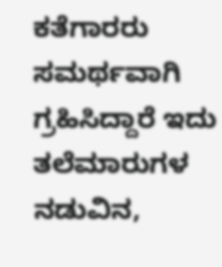ಕತೆಗಾರರು ಸಮರ್ಥವಾಗಿ ಗ್ರಹಿಸಿದ್ದಾರೆ ಇದು ತಲೆಮಾರುಗಳ ನಡುವಿನ,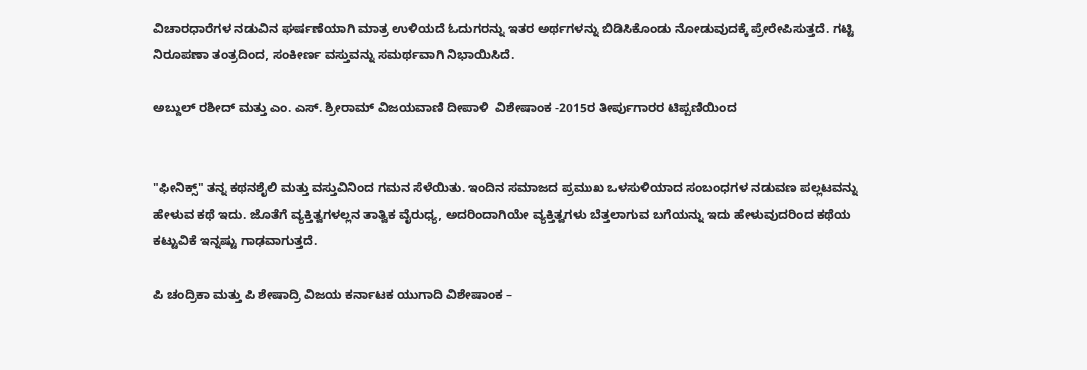ವಿಚಾರಧಾರೆಗಳ ನಡುವಿನ ಘರ್ಷಣೆಯಾಗಿ ಮಾತ್ರ ಉಳಿಯದೆ ಓದುಗರನ್ನು ಇತರ ಅರ್ಥಗಳನ್ನು ಬಿಡಿಸಿಕೊಂಡು ನೋಡುವುದಕ್ಕೆ ಪ್ರೇರೇಪಿಸುತ್ತದೆ. ಗಟ್ಟಿ ನಿರೂಪಣಾ ತಂತ್ರದಿಂದ, ಸಂಕೀರ್ಣ ವಸ್ತುವನ್ನು ಸಮರ್ಥವಾಗಿ ನಿಭಾಯಿಸಿದೆ.

ಅಬ್ದುಲ್ ರಶೀದ್ ಮತ್ತು ಎಂ. ಎಸ್. ಶ್ರೀರಾಮ್ ವಿಜಯವಾಣಿ ದೀಪಾಳಿ  ವಿಶೇಷಾಂಕ -2015ರ ತೀರ್ಪುಗಾರರ ಟಿಪ್ಪಣಿಯಿಂದ


"ಫೀನಿಕ್ಸ್" ತನ್ನ ಕಥನಶೈಲಿ ಮತ್ತು ವಸ್ತುವಿನಿಂದ ಗಮನ ಸೆಳೆಯಿತು. ಇಂದಿನ ಸಮಾಜದ ಪ್ರಮುಖ ಒಳಸುಳಿಯಾದ ಸಂಬಂಧಗಳ ನಡುವಣ ಪಲ್ಲಟವನ್ನು ಹೇಳುವ ಕಥೆ ಇದು. ಜೊತೆಗೆ ವ್ಯಕ್ತಿತ್ವಗಳಲ್ಲನ ತಾತ್ವಿಕ ವೈರುಧ್ಯ, ಅದರಿಂದಾಗಿಯೇ ವ್ಯಕ್ತಿತ್ವಗಳು ಬೆತ್ತಲಾಗುವ ಬಗೆಯನ್ನು ಇದು ಹೇಳುವುದರಿಂದ ಕಥೆಯ ಕಟ್ಟುವಿಕೆ ಇನ್ನಷ್ಟು ಗಾಢವಾಗುತ್ತದೆ.

ಪಿ ಚಂದ್ರಿಕಾ ಮತ್ತು ಪಿ ಶೇಷಾದ್ರಿ ವಿಜಯ ಕರ್ನಾಟಕ ಯುಗಾದಿ ವಿಶೇಷಾಂಕ –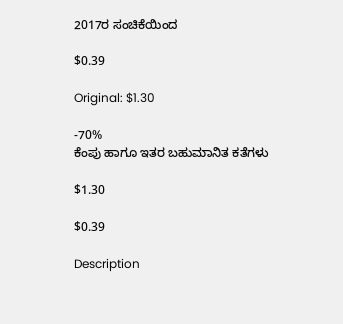2017ರ ಸಂಚಿಕೆಯಿಂದ

$0.39

Original: $1.30

-70%
ಕೆಂಪು ಹಾಗೂ ಇತರ ಬಹುಮಾನಿತ ಕತೆಗಳು

$1.30

$0.39

Description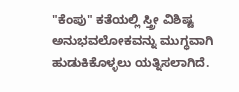"ಕೆಂಪು" ಕತೆಯಲ್ಲಿ ಸ್ತ್ರೀ ವಿಶಿಷ್ಟ ಅನುಭವಲೋಕವನ್ನು ಮುಗ್ಧವಾಗಿ ಹುಡುಕಿಕೊಳ್ಳಲು ಯತ್ನಿಸಲಾಗಿದೆ.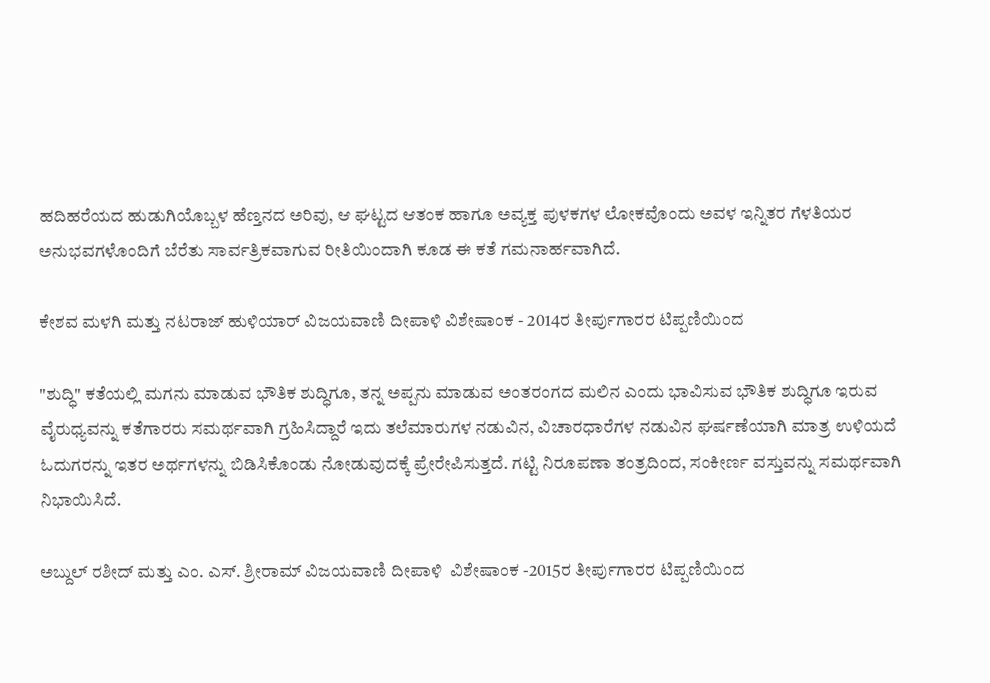ಹದಿಹರೆಯದ ಹುಡುಗಿಯೊಬ್ಬಳ ಹೆಣ್ತನದ ಅರಿವು, ಆ ಘಟ್ಟದ ಆತಂಕ ಹಾಗೂ ಅವ್ಯಕ್ತ ಪುಳಕಗಳ ಲೋಕವೊಂದು ಅವಳ ಇನ್ನಿತರ ಗೆಳತಿಯರ ಅನುಭವಗಳೊಂದಿಗೆ ಬೆರೆತು ಸಾರ್ವತ್ರಿಕವಾಗುವ ರೀತಿಯಿಂದಾಗಿ ಕೂಡ ಈ ಕತೆ ಗಮನಾರ್ಹವಾಗಿದೆ.

ಕೇಶವ ಮಳಗಿ ಮತ್ತು ನಟರಾಜ್ ಹುಳಿಯಾರ್ ವಿಜಯವಾಣಿ ದೀಪಾಳಿ ವಿಶೇಷಾಂಕ - 2014ರ ತೀರ್ಪುಗಾರರ ಟಿಪ್ಪಣಿಯಿಂದ

"ಶುದ್ಧಿ" ಕತೆಯಲ್ಲಿ ಮಗನು ಮಾಡುವ ಭೌತಿಕ ಶುದ್ಧಿಗೂ, ತನ್ನ ಅಪ್ಪನು ಮಾಡುವ ಅಂತರಂಗದ ಮಲಿನ ಎಂದು ಭಾವಿಸುವ ಭೌತಿಕ ಶುದ್ಧಿಗೂ ಇರುವ ವೈರುಧ್ಯವನ್ನು ಕತೆಗಾರರು ಸಮರ್ಥವಾಗಿ ಗ್ರಹಿಸಿದ್ದಾರೆ ಇದು ತಲೆಮಾರುಗಳ ನಡುವಿನ, ವಿಚಾರಧಾರೆಗಳ ನಡುವಿನ ಘರ್ಷಣೆಯಾಗಿ ಮಾತ್ರ ಉಳಿಯದೆ ಓದುಗರನ್ನು ಇತರ ಅರ್ಥಗಳನ್ನು ಬಿಡಿಸಿಕೊಂಡು ನೋಡುವುದಕ್ಕೆ ಪ್ರೇರೇಪಿಸುತ್ತದೆ. ಗಟ್ಟಿ ನಿರೂಪಣಾ ತಂತ್ರದಿಂದ, ಸಂಕೀರ್ಣ ವಸ್ತುವನ್ನು ಸಮರ್ಥವಾಗಿ ನಿಭಾಯಿಸಿದೆ.

ಅಬ್ದುಲ್ ರಶೀದ್ ಮತ್ತು ಎಂ. ಎಸ್. ಶ್ರೀರಾಮ್ ವಿಜಯವಾಣಿ ದೀಪಾಳಿ  ವಿಶೇಷಾಂಕ -2015ರ ತೀರ್ಪುಗಾರರ ಟಿಪ್ಪಣಿಯಿಂದ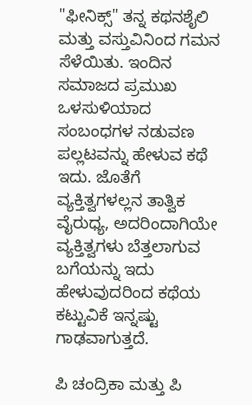"ಫೀನಿಕ್ಸ್" ತನ್ನ ಕಥನಶೈಲಿ ಮತ್ತು ವಸ್ತುವಿನಿಂದ ಗಮನ ಸೆಳೆಯಿತು. ಇಂದಿನ ಸಮಾಜದ ಪ್ರಮುಖ ಒಳಸುಳಿಯಾದ ಸಂಬಂಧಗಳ ನಡುವಣ ಪಲ್ಲಟವನ್ನು ಹೇಳುವ ಕಥೆ ಇದು. ಜೊತೆಗೆ ವ್ಯಕ್ತಿತ್ವಗಳಲ್ಲನ ತಾತ್ವಿಕ ವೈರುಧ್ಯ, ಅದರಿಂದಾಗಿಯೇ ವ್ಯಕ್ತಿತ್ವಗಳು ಬೆತ್ತಲಾಗುವ ಬಗೆಯನ್ನು ಇದು ಹೇಳುವುದರಿಂದ ಕಥೆಯ ಕಟ್ಟುವಿಕೆ ಇನ್ನಷ್ಟು ಗಾಢವಾಗುತ್ತದೆ.

ಪಿ ಚಂದ್ರಿಕಾ ಮತ್ತು ಪಿ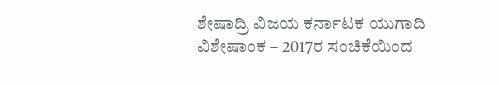ಶೇಷಾದ್ರಿ ವಿಜಯ ಕರ್ನಾಟಕ ಯುಗಾದಿ ವಿಶೇಷಾಂಕ – 2017ರ ಸಂಚಿಕೆಯಿಂದ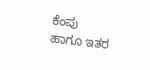ಕೆಂಪು ಹಾಗೂ ಇತರ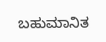ಬಹುಮಾನಿತ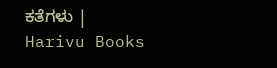ಕತೆಗಳು | Harivu Books